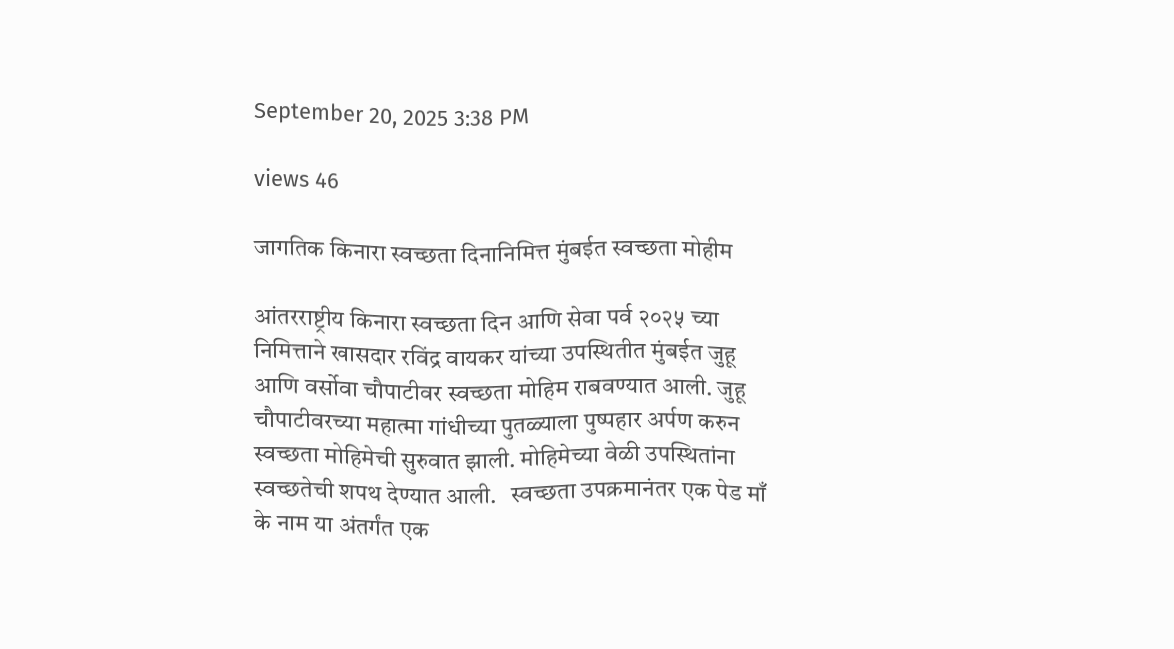September 20, 2025 3:38 PM

views 46

जागतिक किनारा स्वच्छता दिनानिमित्त मुंबईत स्वच्छता मोहीम

आंतरराष्ट्रीय किनारा स्वच्छता दिन आणि सेवा पर्व २०२५ च्या निमित्ताने खासदार रविंद्र वायकर यांच्या उपस्थितीत मुंबईत जुहू आणि वर्सोवा चौपाटीवर स्वच्छता मोहिम राबवण्यात आली. जुहू चौपाटीवरच्या महात्मा गांधीच्या पुतळ्याला पुष्पहार अर्पण करुन स्वच्छता मोहिमेची सुरुवात झाली. मोहिमेच्या वेळी उपस्थितांना स्वच्छतेची शपथ देण्यात आली.   स्वच्छता उपक्रमानंतर एक पेड माँ के नाम या अंतर्गंत एक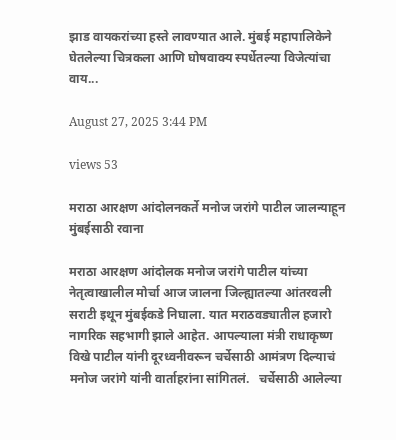झाड वायकरांच्या हस्ते लावण्यात आले. मुंबई महापालिकेने घेतलेल्या चित्रकला आणि घोषवाक्य स्पर्धेतल्या विजेत्यांचा वाय...

August 27, 2025 3:44 PM

views 53

मराठा आरक्षण आंदोलनकर्ते मनोज जरांगे पाटील जालन्याहून मुंबईसाठी रवाना

मराठा आरक्षण आंदोलक मनोज जरांगे पाटील यांच्या नेतृत्वाखालील मोर्चा आज जालना जिल्ह्यातल्या आंतरवली सराटी इथून मुंबईकडे निघाला. यात मराठवड्यातील हजारो नागरिक सहभागी झाले आहेत. आपल्याला मंत्री राधाकृष्ण विखे पाटील यांनी दूरध्वनीवरून चर्चेसाठी आमंत्रण दिल्याचं मनोज जरांगे यांनी वार्ताहरांना सांगितलं.   चर्चेसाठी आलेल्या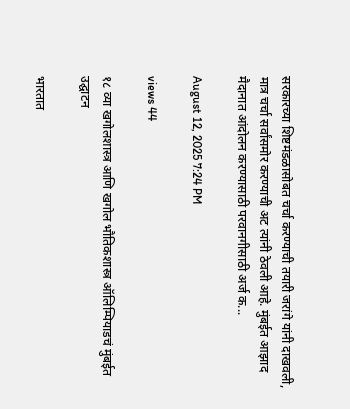सरकारच्या शिष्टमंडळासोबत चर्चा करण्याची तयारी जरांगे यांनी दाखवली, मात्र चर्चा सर्वांसमोर करण्याची अट त्यांनी ठेवली आहे. मुंबईत आझाद मैदानात आंदोलन करण्यासाठी परवानगीसाठी अर्ज क...

August 12, 2025 7:24 PM

views 44

१८ व्या खगोलशास्त्र आणि खगोल भौतिकशास्त्र ऑलिम्पियाडचं मुंबईत उद्घाटन

भारतात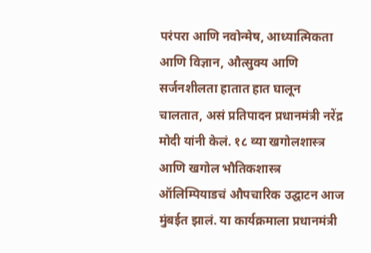परंपरा आणि नवोन्मेष, आध्यात्मिकता आणि विज्ञान, औत्सुक्य आणि सर्जनशीलता हातात हात घालून चालतात, असं प्रतिपादन प्रधानमंत्री नरेंद्र मोदी यांनी केलं. १८ व्या खगोलशास्त्र आणि खगोल भौतिकशास्त्र ऑलिम्पियाडचं औपचारिक उद्घाटन आज मुंबईत झालं. या कार्यक्रमाला प्रधानमंत्री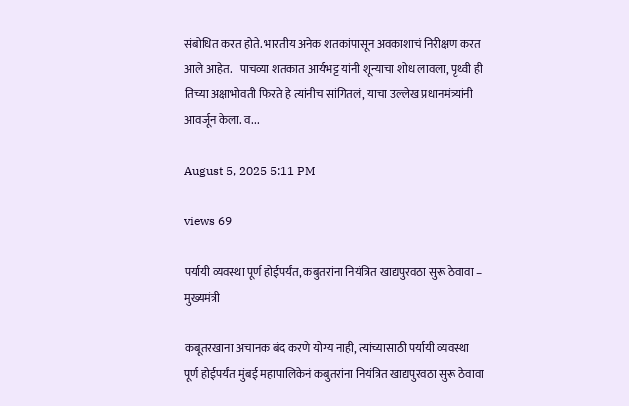संबोधित करत होते. भारतीय अनेक शतकांपासून अवकाशाचं निरीक्षण करत आले आहेत.   पाचव्या शतकात आर्यभट्ट यांनी शून्याचा शोध लावला, पृथ्वी ही तिच्या अक्षाभोवती फिरते हे त्यांनीच सांगितलं, याचा उल्लेख प्रधानमंत्र्यांनी आवर्जून केला. व...

August 5, 2025 5:11 PM

views 69

पर्यायी व्यवस्था पूर्ण होईपर्यंत, कबुतरांना नियंत्रित खाद्यपुरवठा सुरू ठेवावा – मुख्यमंत्री

कबूतरखाना अचानक बंद करणे योग्य नाही, त्यांच्यासाठी पर्यायी व्यवस्था पूर्ण होईपर्यंत मुंबई महापालिकेनं कबुतरांना नियंत्रित खाद्यपुरवठा सुरू ठेवावा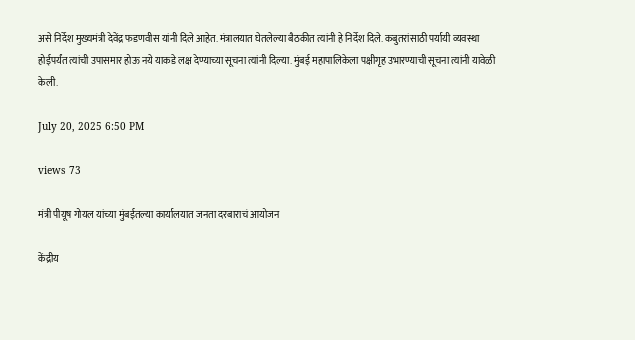असे निर्देश मुख्यमंत्री देवेंद्र फडणवीस यांनी दिले आहेत. मंत्रालयात घेतलेल्या बैठकीत त्यांनी हे निर्देश दिले. कबुतरांसाठी पर्यायी व्यवस्था होईपर्यंत त्यांची उपासमार होऊ नये याकडे लक्ष देण्याच्या सूचना त्यांनी दिल्या. मुंबई महापालिकेला पक्षीगृह उभारण्याची सूचना त्यांनी यावेळी केली.

July 20, 2025 6:50 PM

views 73

मंत्री पीयूष गोयल यांच्या मुंबईतल्या कार्यालयात जनता दरबाराचं आयोजन

केंद्रीय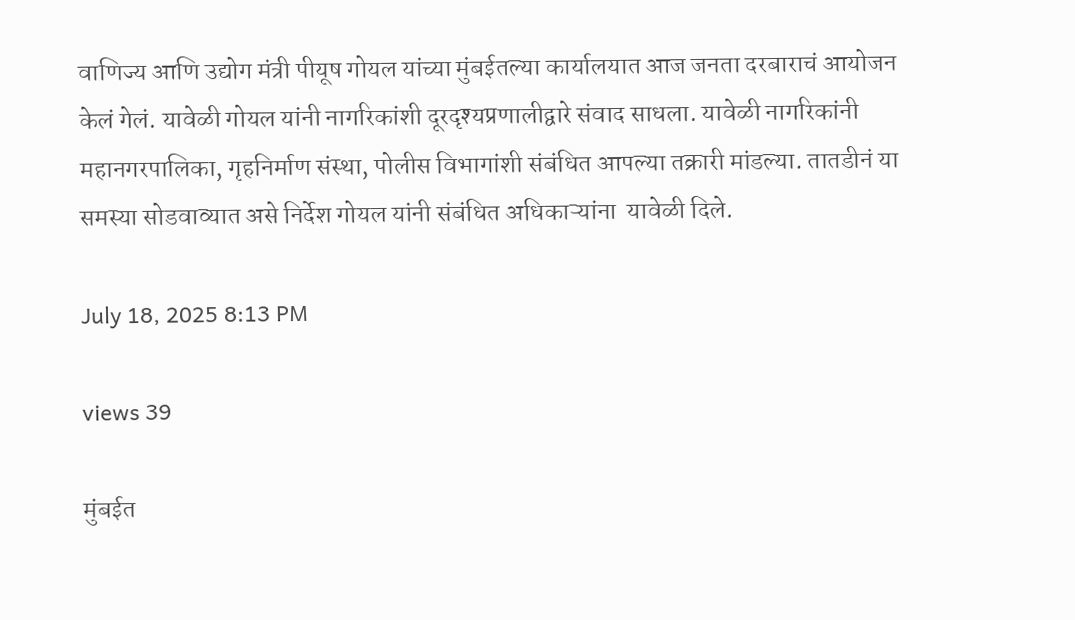वाणिज्य आणि उद्योग मंत्री पीयूष गोयल यांच्या मुंबईतल्या कार्यालयात आज जनता दरबाराचं आयोजन केलं गेलं. यावेळी गोयल यांनी नागरिकांशी दूरदृश्यप्रणालीद्वारे संवाद साधला. यावेळी नागरिकांनी महानगरपालिका, गृहनिर्माण संस्था, पोलीस विभागांशी संबंधित आपल्या तक्रारी मांडल्या. तातडीनं या समस्या सोडवाव्यात असे निर्देश गोयल यांनी संबंधित अधिकाऱ्यांना  यावेळी दिले.

July 18, 2025 8:13 PM

views 39

मुंबईत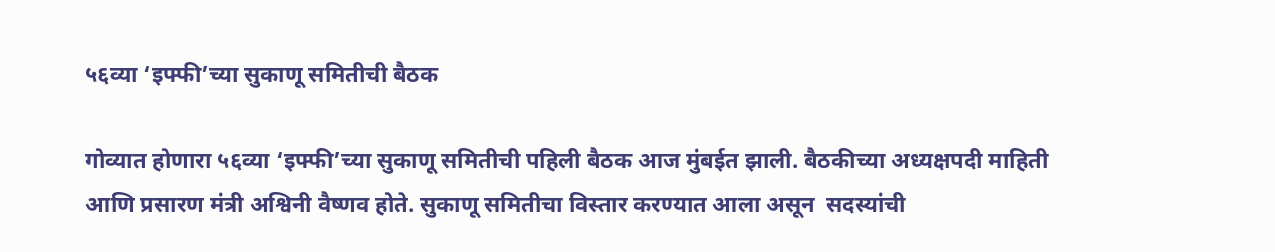५६व्या ‘इफ्फी’च्या सुकाणू समितीची बैठक

गोव्यात होणारा ५६व्या ‘इफ्फी’च्या सुकाणू समितीची पहिली बैठक आज मुंबईत झाली. बैठकीच्या अध्यक्षपदी माहिती आणि प्रसारण मंत्री अश्विनी वैष्णव होते. सुकाणू समितीचा विस्तार करण्यात आला असून  सदस्यांची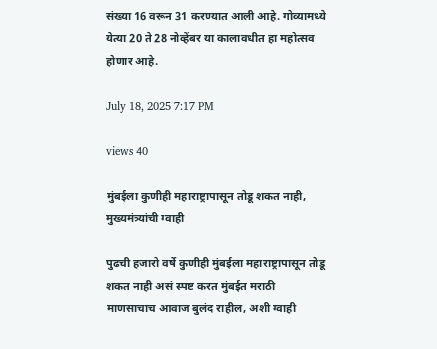संख्या 16 वरून 31 करण्यात आली आहे. गोव्यामध्ये येत्या 20 ते 28 नोव्हेंबर या कालावधीत हा महोत्सव होणार आहे.

July 18, 2025 7:17 PM

views 40

मुंबईला कुणीही महाराष्ट्रापासून तोडू शकत नाही, मुख्यमंत्र्यांची ग्वाही

पुढची हजारो वर्षे कुणीही मुंबईला महाराष्ट्रापासून तोडू शकत नाही असं स्पष्ट करत मुंबईत मराठी माणसाचाच आवाज बुलंद राहील, अशी ग्वाही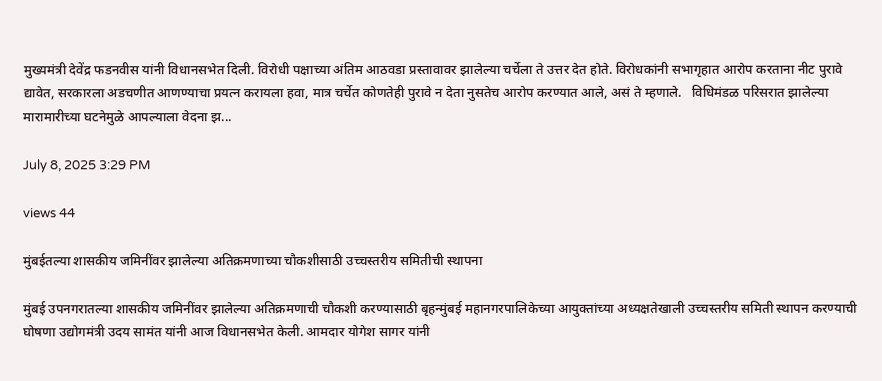मुख्यमंत्री देवेंद्र फडनवीस यांनी विधानसभेत दिली. विरोधी पक्षाच्या अंतिम आठवडा प्रस्तावावर झालेल्या चर्चेला ते उत्तर देत होते. विरोधकांनी सभागृहात आरोप करताना नीट पुरावे द्यावेत, सरकारला अडचणीत आणण्याचा प्रयत्न करायला हवा, मात्र चर्चेत कोणतेही पुरावे न देता नुसतेच आरोप करण्यात आले, असं ते म्हणाले.   विधिमंडळ परिसरात झालेल्या मारामारीच्या घटनेमुळे आपल्याला वेदना झ...

July 8, 2025 3:29 PM

views 44

मुंबईतल्या शासकीय जमिनींवर झालेल्या अतिक्रमणाच्या चौकशीसाठी उच्चस्तरीय समितीची स्थापना

मुंबई उपनगरातल्या शासकीय जमिनींवर झालेल्या अतिक्रमणाची चौकशी करण्यासाठी बृहन्मुंबई महानगरपालिकेच्या आयुक्तांच्या अध्यक्षतेखाली उच्चस्तरीय समिती स्थापन करण्याची घोषणा उद्योगमंत्री उदय सामंत यांनी आज विधानसभेत केली. आमदार योगेश सागर यांनी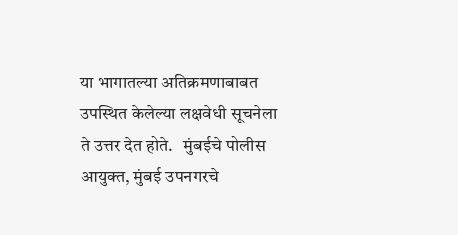या भागातल्या अतिक्रमणाबाबत उपस्थित केलेल्या लक्षवेधी सूचनेला ते उत्तर देत होते.   मुंबईचे पोलीस आयुक्त, मुंबई उपनगरचे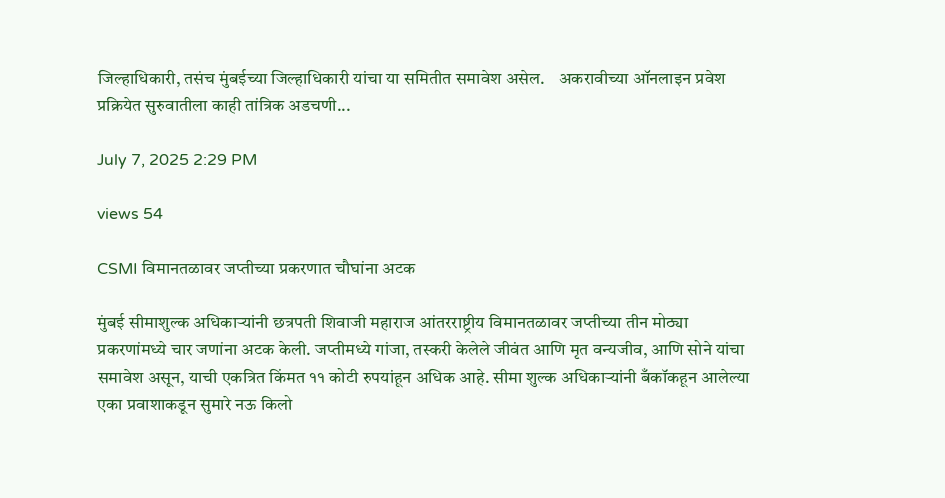जिल्हाधिकारी, तसंच मुंबईच्या जिल्हाधिकारी यांचा या समितीत समावेश असेल.    अकरावीच्या ऑनलाइन प्रवेश प्रक्रियेत सुरुवातीला काही तांत्रिक अडचणी...

July 7, 2025 2:29 PM

views 54

CSMI विमानतळावर जप्तीच्या प्रकरणात चौघांना अटक

मुंबई सीमाशुल्क अधिकाऱ्यांनी छत्रपती शिवाजी महाराज आंतरराष्ट्रीय विमानतळावर जप्तीच्या तीन मोठ्या प्रकरणांमध्ये चार जणांना अटक केली. जप्तीमध्ये गांजा, तस्करी केलेले जीवंत आणि मृत वन्यजीव, आणि सोने यांचा समावेश असून, याची एकत्रित किंमत ११ कोटी रुपयांहून अधिक आहे. सीमा शुल्क अधिकाऱ्यांनी बँकॉकहून आलेल्या एका प्रवाशाकडून सुमारे नऊ किलो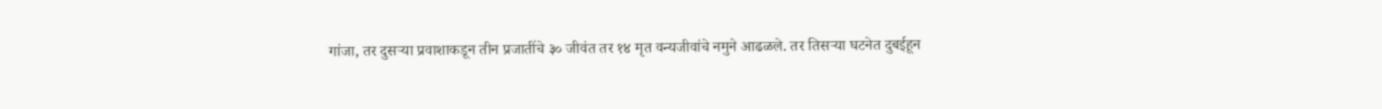गांजा, तर दुसऱ्या प्रवाशाकडून तीन प्रजातींचे ३० जीवंत तर १४ मृत वन्यजीवांचे नमुने आढळले. तर तिसऱ्या घटनेत दुबईहून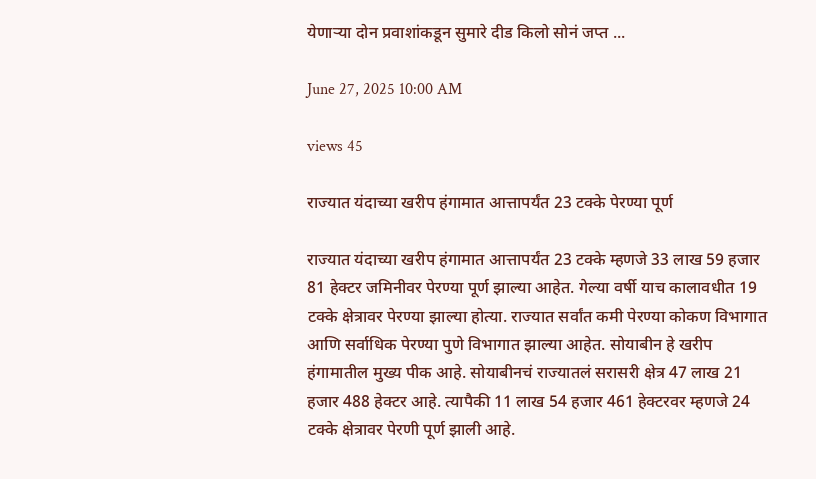येणाऱ्या दोन प्रवाशांकडून सुमारे दीड किलो सोनं जप्त ...

June 27, 2025 10:00 AM

views 45

राज्यात यंदाच्या खरीप हंगामात आत्तापर्यंत 23 टक्के पेरण्या पूर्ण

राज्यात यंदाच्या खरीप हंगामात आत्तापर्यंत 23 टक्के म्हणजे 33 लाख 59 हजार 81 हेक्टर जमिनीवर पेरण्या पूर्ण झाल्या आहेत. गेल्या वर्षी याच कालावधीत 19 टक्के क्षेत्रावर पेरण्या झाल्या होत्या. राज्यात सर्वांत कमी पेरण्या कोकण विभागात आणि सर्वाधिक पेरण्या पुणे विभागात झाल्या आहेत. सोयाबीन हे खरीप हंगामातील मुख्य पीक आहे. सोयाबीनचं राज्यातलं सरासरी क्षेत्र 47 लाख 21 हजार 488 हेक्टर आहे. त्यापैकी 11 लाख 54 हजार 461 हेक्टरवर म्हणजे 24 टक्के क्षेत्रावर पेरणी पूर्ण झाली आहे.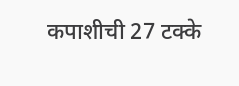कपाशीची 27 टक्के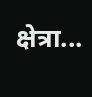क्षेत्रा...